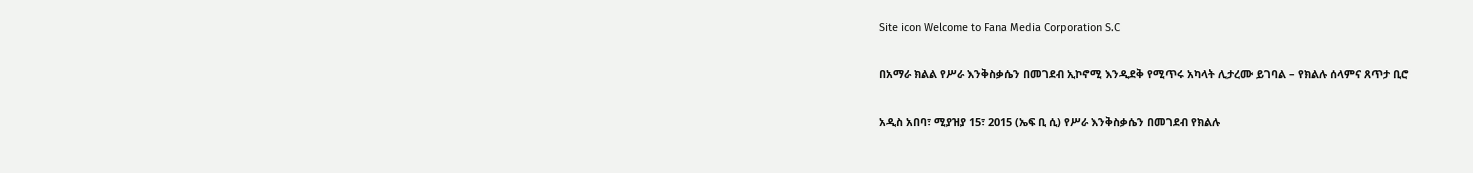Site icon Welcome to Fana Media Corporation S.C

በአማራ ክልል የሥራ እንቅስቃሴን በመገደብ ኢኮኖሚ እንዲደቅ የሚጥሩ አካላት ሊታረሙ ይገባል – የክልሉ ሰላምና ጸጥታ ቢሮ

አዲስ አበባ፣ ሚያዝያ 15፣ 2015 (ኤፍ ቢ ሲ) የሥራ እንቅስቃሴን በመገደብ የክልሉ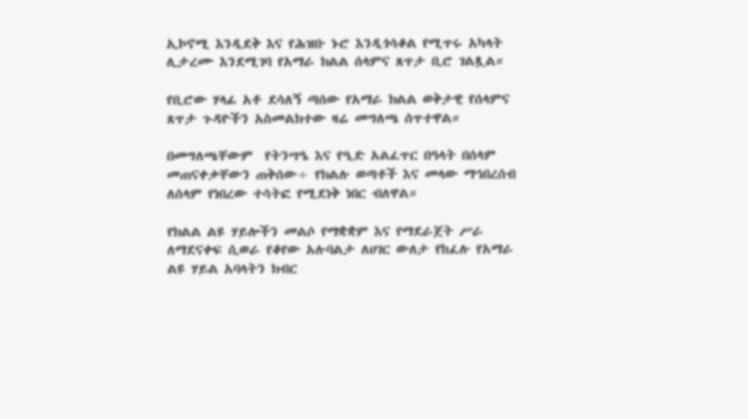ኢኮኖሚ እንዲደቅ እና የሕዝቡ ኑሮ እንዲጎሳቆል የሚጥሩ አካላት ሊታረሙ እንደሚገባ የአማራ ክልል ሰላምና ጸጥታ ቢሮ ገልጿል።

የቢሮው ሃላፊ አቶ ደሳለኝ ጣሰው የአማራ ክልል ወቅታዊ የሰላምና ጸጥታ ጉዳዮችን አስመልክተው ዛሬ መግለጫ ሰጥተዋል።

በመግለጫቸውም  የትንሣዔ እና የዒድ አልፈጥር በዓላት በሰላም መጠናቀቃቸውን ጠቅሰው÷ የክልሉ ወጣቶች እና መላው ማኅበረሰብ ለሰላም የነበረው ተሳትፎ የሚደነቅ ነበር ብለዋል።

የክልል ልዩ ሃይሎችን መልሶ የማቋቋም እና የማደራጀት ሥራ ለማደናቀፍ ሲወራ የቆየው አሉባልታ ለሀገር ውለታ የከፈሉ የአማራ ልዩ ሃይል አባላትን ክብር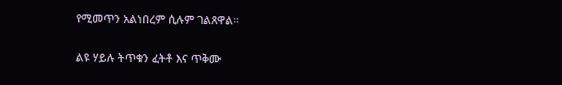የሚመጥን አልነበረም ሲሉም ገልጸዋል።

ልዩ ሃይሉ ትጥቁን ፈትቶ እና ጥቅሙ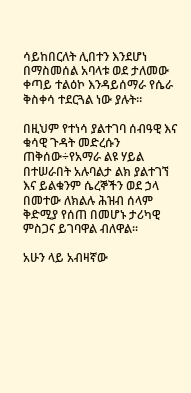ሳይከበርለት ሊበተን እንደሆነ በማስመሰል አባላቱ ወደ ታለመው ቀጣይ ተልዕኮ እንዳይሰማራ የሴራ ቅስቀሳ ተደርጓል ነው ያሉት።

በዚህም የተነሳ ያልተገባ ሰብዓዊ እና ቁሳዊ ጉዳት መድረሱን ጠቅሰው÷የአማራ ልዩ ሃይል በተሠራበት አሉባልታ ልክ ያልተገኘ እና ይልቁንም ሴረኞችን ወደ ኃላ በመተው ለክልሉ ሕዝብ ሰላም ቅድሚያ የሰጠ በመሆኑ ታሪካዊ ምስጋና ይገባዋል ብለዋል።

አሁን ላይ አብዛኛው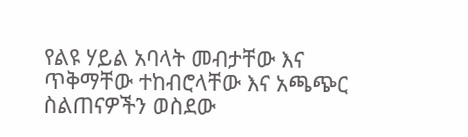የልዩ ሃይል አባላት መብታቸው እና ጥቅማቸው ተከብሮላቸው እና አጫጭር ስልጠናዎችን ወስደው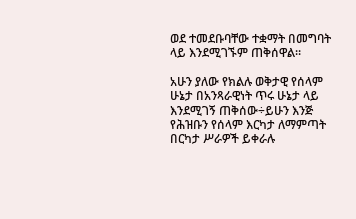ወደ ተመደቡባቸው ተቋማት በመግባት ላይ እንደሚገኙም ጠቅሰዋል።

አሁን ያለው የክልሉ ወቅታዊ የሰላም ሁኔታ በአንጻራዊነት ጥሩ ሁኔታ ላይ እንደሚገኝ ጠቅሰው÷ይሁን እንጅ የሕዝቡን የሰላም እርካታ ለማምጣት በርካታ ሥራዎች ይቀራሉ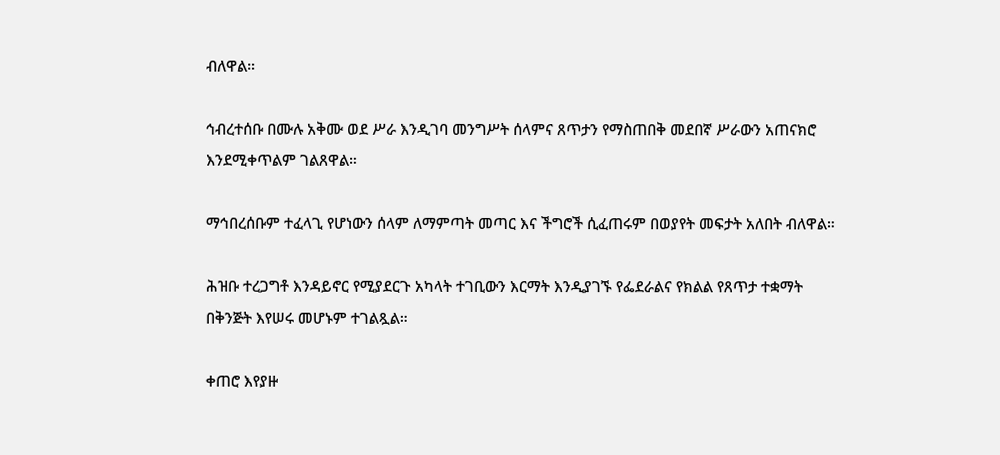ብለዋል።

ኅብረተሰቡ በሙሉ አቅሙ ወደ ሥራ እንዲገባ መንግሥት ሰላምና ጸጥታን የማስጠበቅ መደበኛ ሥራውን አጠናክሮ እንደሚቀጥልም ገልጸዋል።

ማኅበረሰቡም ተፈላጊ የሆነውን ሰላም ለማምጣት መጣር እና ችግሮች ሲፈጠሩም በወያየት መፍታት አለበት ብለዋል።

ሕዝቡ ተረጋግቶ እንዳይኖር የሚያደርጉ አካላት ተገቢውን እርማት እንዲያገኙ የፌደራልና የክልል የጸጥታ ተቋማት በቅንጅት እየሠሩ መሆኑም ተገልጿል።

ቀጠሮ እየያዙ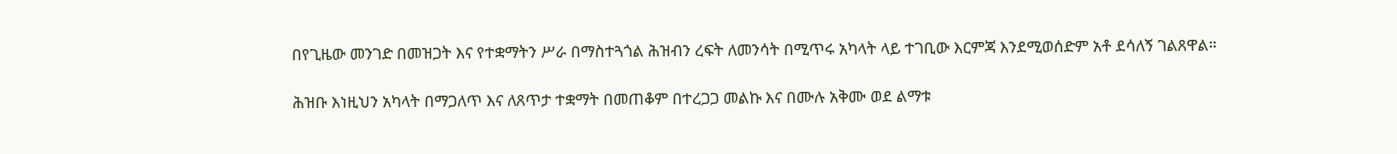በየጊዜው መንገድ በመዝጋት እና የተቋማትን ሥራ በማስተጓጎል ሕዝብን ረፍት ለመንሳት በሚጥሩ አካላት ላይ ተገቢው እርምጃ እንደሚወሰድም አቶ ደሳለኝ ገልጸዋል።

ሕዝቡ እነዚህን አካላት በማጋለጥ እና ለጸጥታ ተቋማት በመጠቆም በተረጋጋ መልኩ እና በሙሉ አቅሙ ወደ ልማቱ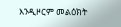እንዲዞርም መልዕክት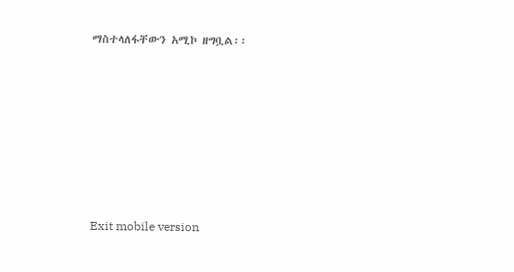ማስተላለፋቸውን አሚኮ ዘግቧል፡፡











Exit mobile version